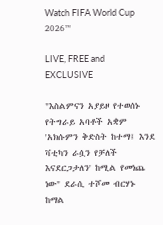Watch FIFA World Cup 2026™

LIVE, FREE and EXCLUSIVE

"እስልምናን አያይዞ የተወሰኑ የትግራይ አባቶች አቋም 'አክሱምን ቅድስት ከተማ፤ እንደ ቫቲካን ራሷን የቻለች እናደርጋታለን' ከሚል የመነጨ ነው" ደራሲ ተሾመ ብርሃኑ ከማል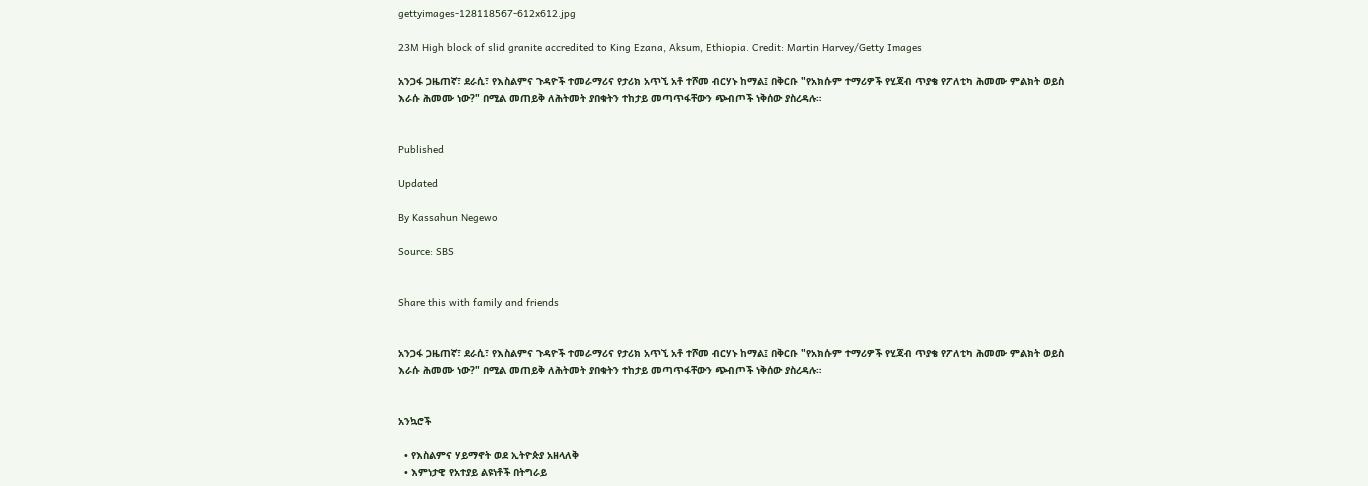gettyimages-128118567-612x612.jpg

23M High block of slid granite accredited to King Ezana, Aksum, Ethiopia. Credit: Martin Harvey/Getty Images

አንጋፋ ጋዜጠኛ፣ ደራሲ፣ የእስልምና ጉዳዮች ተመራማሪና የታሪክ አጥኚ አቶ ተሾመ ብርሃኑ ከማል፤ በቅርቡ "የአክሱም ተማሪዎች የሂጃብ ጥያቄ የፖለቲካ ሕመሙ ምልክት ወይስ እራሱ ሕመሙ ነው?" በሚል መጠይቅ ለሕትመት ያበቁትን ተከታይ መጣጥፋቸውን ጭብጦች ነቅሰው ያስረዳሉ።


Published

Updated

By Kassahun Negewo

Source: SBS


Share this with family and friends


አንጋፋ ጋዜጠኛ፣ ደራሲ፣ የእስልምና ጉዳዮች ተመራማሪና የታሪክ አጥኚ አቶ ተሾመ ብርሃኑ ከማል፤ በቅርቡ "የአክሱም ተማሪዎች የሂጃብ ጥያቄ የፖለቲካ ሕመሙ ምልክት ወይስ እራሱ ሕመሙ ነው?" በሚል መጠይቅ ለሕትመት ያበቁትን ተከታይ መጣጥፋቸውን ጭብጦች ነቅሰው ያስረዳሉ።


አንኳሮች

  • የእስልምና ሃይማኖት ወደ ኢትዮጵያ አዘላለቅ
  • እምነታዊ የአተያይ ልዩነቶች በትግራይ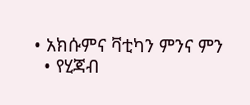• አክሱምና ቫቲካን ምንና ምን
  • የሂጃብ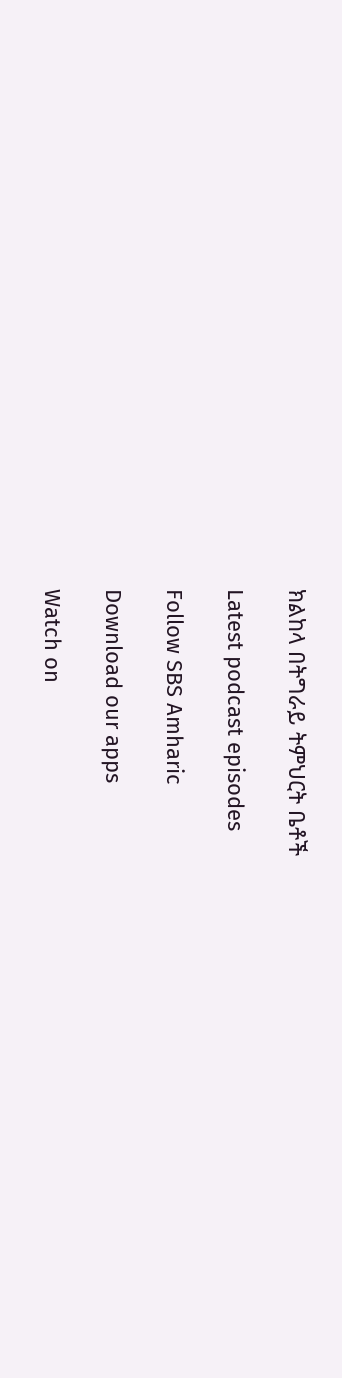ክልከላ በትግራይ ትምህርት ቤቶች

Latest podcast episodes

Follow SBS Amharic

Download our apps

Watch on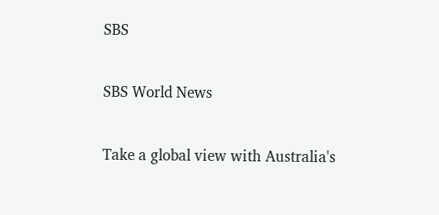SBS

SBS World News

Take a global view with Australia's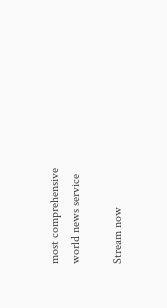most comprehensive world news service

Stream now